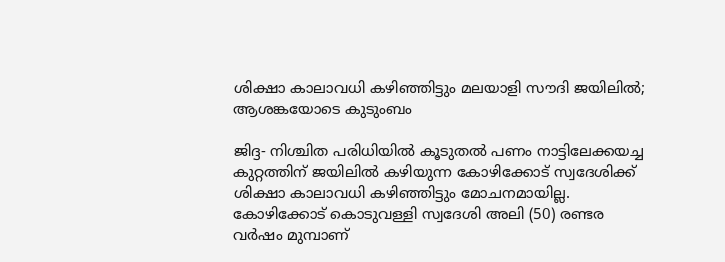ശിക്ഷാ കാലാവധി കഴിഞ്ഞിട്ടും മലയാളി സൗദി ജയിലില്‍; ആശങ്കയോടെ കുടുംബം

ജിദ്ദ- നിശ്ചിത പരിധിയില്‍ കൂടുതല്‍ പണം നാട്ടിലേക്കയച്ച കുറ്റത്തിന് ജയിലില്‍ കഴിയുന്ന കോഴിക്കോട് സ്വദേശിക്ക് ശിക്ഷാ കാലാവധി കഴിഞ്ഞിട്ടും മോചനമായില്ല. കോഴിക്കോട് കൊടുവള്ളി സ്വദേശി അലി (50) രണ്ടര വര്‍ഷം മുമ്പാണ്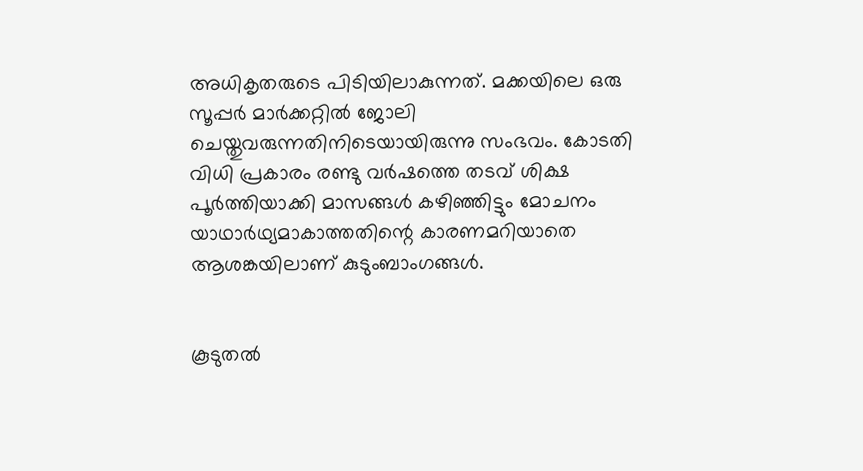അധികൃതരുടെ പിടിയിലാകുന്നത്. മക്കയിലെ ഒരു സൂപ്പര്‍ മാര്‍ക്കറ്റില്‍ ജോലി ചെയ്തുവരുന്നതിനിടെയായിരുന്നു സംഭവം. കോടതി വിധി പ്രകാരം രണ്ടു വര്‍ഷത്തെ തടവ് ശിക്ഷ പൂര്‍ത്തിയാക്കി മാസങ്ങള്‍ കഴിഞ്ഞിട്ടും മോചനം യാഥാര്‍ഥ്യമാകാത്തതിന്റെ കാരണമറിയാതെ ആശങ്കയിലാണ് കുടുംബാംഗങ്ങള്‍.


കൂടുതല്‍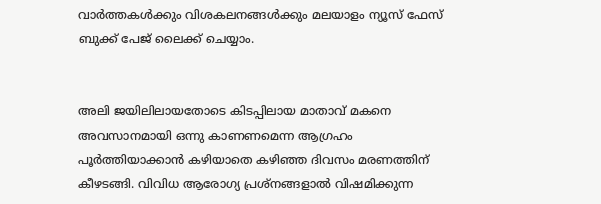വാര്‍ത്തകള്‍ക്കും വിശകലനങ്ങള്‍ക്കും മലയാളം ന്യൂസ് ഫേസ് ബുക്ക് പേജ് ലൈക്ക് ചെയ്യാം.


അലി ജയിലിലായതോടെ കിടപ്പിലായ മാതാവ് മകനെ അവസാനമായി ഒന്നു കാണണമെന്ന ആഗ്രഹം പൂര്‍ത്തിയാക്കാന്‍ കഴിയാതെ കഴിഞ്ഞ ദിവസം മരണത്തിന് കീഴടങ്ങി. വിവിധ ആരോഗ്യ പ്രശ്‌നങ്ങളാല്‍ വിഷമിക്കുന്ന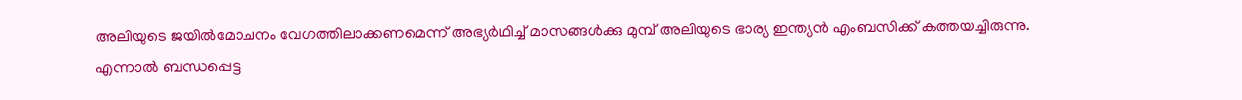അലിയുടെ ജയില്‍മോചനം വേഗത്തിലാക്കണമെന്ന് അഭ്യര്‍ഥിച്ച് മാസങ്ങള്‍ക്കു മുമ്പ് അലിയുടെ ഭാര്യ ഇന്ത്യന്‍ എംബസിക്ക് കത്തയച്ചിരുന്നു. എന്നാല്‍ ബന്ധപ്പെട്ട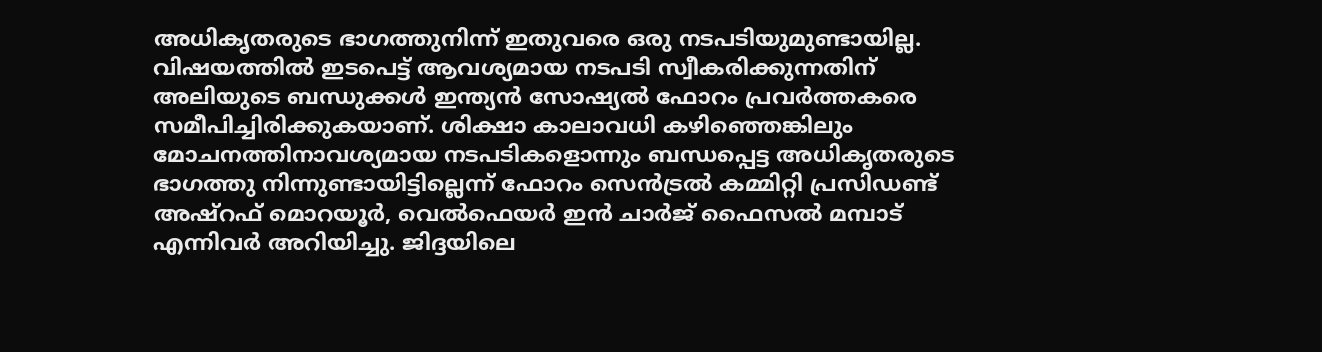അധികൃതരുടെ ഭാഗത്തുനിന്ന് ഇതുവരെ ഒരു നടപടിയുമുണ്ടായില്ല. വിഷയത്തില്‍ ഇടപെട്ട് ആവശ്യമായ നടപടി സ്വീകരിക്കുന്നതിന് അലിയുടെ ബന്ധുക്കള്‍ ഇന്ത്യന്‍ സോഷ്യല്‍ ഫോറം പ്രവര്‍ത്തകരെ സമീപിച്ചിരിക്കുകയാണ്. ശിക്ഷാ കാലാവധി കഴിഞ്ഞെങ്കിലും മോചനത്തിനാവശ്യമായ നടപടികളൊന്നും ബന്ധപ്പെട്ട അധികൃതരുടെ ഭാഗത്തു നിന്നുണ്ടായിട്ടില്ലെന്ന് ഫോറം സെന്‍ട്രല്‍ കമ്മിറ്റി പ്രസിഡണ്ട് അഷ്‌റഫ് മൊറയൂര്‍, വെല്‍ഫെയര്‍ ഇന്‍ ചാര്‍ജ് ഫൈസല്‍ മമ്പാട് എന്നിവര്‍ അറിയിച്ചു. ജിദ്ദയിലെ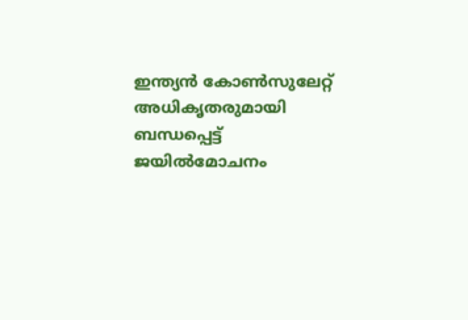ഇന്ത്യന്‍ കോണ്‍സുലേറ്റ് അധികൃതരുമായി ബന്ധപ്പെട്ട് ജയില്‍മോചനം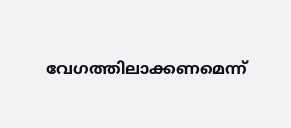വേഗത്തിലാക്കണമെന്ന്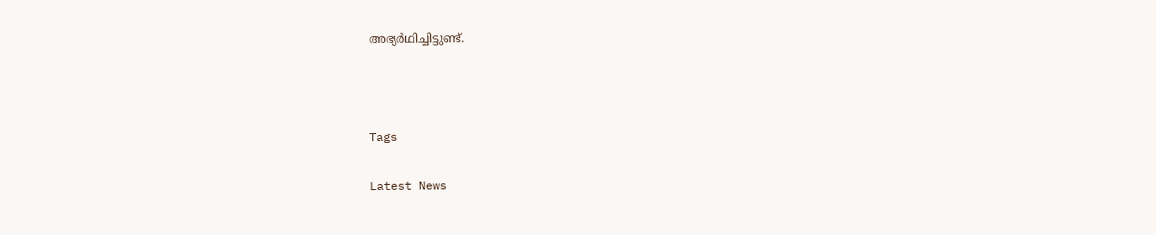അഭ്യര്‍ഥിച്ചിട്ടുണ്ട്.



Tags

Latest News